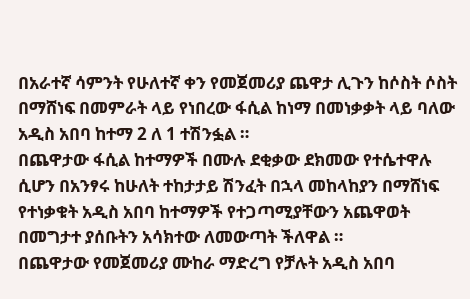በአራተኛ ሳምንት የሁለተኛ ቀን የመጀመሪያ ጨዋታ ሊጉን ከሶስት ሶስት በማሸነፍ በመምራት ላይ የነበረው ፋሲል ከነማ በመነቃቃት ላይ ባለው አዲስ አበባ ከተማ 2 ለ 1 ተሽንፏል ።
በጨዋታው ፋሲል ከተማዎች በሙሉ ደቂቃው ደክመው የተሴተዋሉ ሲሆን በአንፃሩ ከሁለት ተከታታይ ሽንፈት በኋላ መከላከያን በማሸነፍ የተነቃቁት አዲስ አበባ ከተማዎች የተጋጣሚያቸውን አጨዋወት በመግታተ ያሰቡትን አሳክተው ለመውጣት ችለዋል ።
በጨዋታው የመጀመሪያ ሙከራ ማድረግ የቻሉት አዲስ አበባ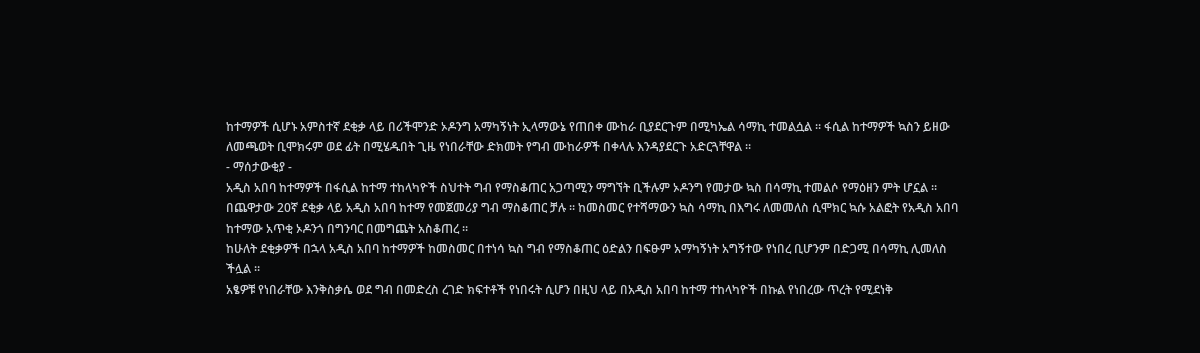ከተማዎች ሲሆኑ አምስተኛ ደቂቃ ላይ በሪችሞንድ ኦዶንግ አማካኝነት ኢላማውኔ የጠበቀ ሙከራ ቢያደርጉም በሚካኤል ሳማኪ ተመልሷል ። ፋሲል ከተማዎች ኳስን ይዘው ለመጫወት ቢሞክሩም ወደ ፊት በሚሄዱበት ጊዜ የነበራቸው ድክመት የግብ ሙከራዎች በቀላሉ እንዳያደርጉ አድርጓቸዋል ።
- ማሰታውቂያ -
አዲስ አበባ ከተማዎች በፋሲል ከተማ ተከላካዮች ስህተት ግብ የማስቆጠር አጋጣሚን ማግኘት ቢችሉም ኦዶንግ የመታው ኳስ በሳማኪ ተመልሶ የማዕዘን ምት ሆኗል ።
በጨዋታው 20ኛ ደቂቃ ላይ አዲስ አበባ ከተማ የመጀመሪያ ግብ ማስቆጠር ቻሉ ። ከመስመር የተሻማውን ኳስ ሳማኪ በእግሩ ለመመለስ ሲሞክር ኳሱ አልፎት የአዲስ አበባ ከተማው አጥቂ ኦዶንጎ በግንባር በመግጨት አስቆጠረ ።
ከሁለት ደቂቃዎች በኋላ አዲስ አበባ ከተማዎች ከመስመር በተነሳ ኳስ ግብ የማስቆጠር ዕድልን በፍፁም አማካኝነት አግኝተው የነበረ ቢሆንም በድጋሚ በሳማኪ ሊመለስ ችሏል ።
አፄዎቹ የነበራቸው እንቅስቃሴ ወደ ግብ በመድረስ ረገድ ክፍተቶች የነበሩት ሲሆን በዚህ ላይ በአዲስ አበባ ከተማ ተከላካዮች በኩል የነበረው ጥረት የሚደነቅ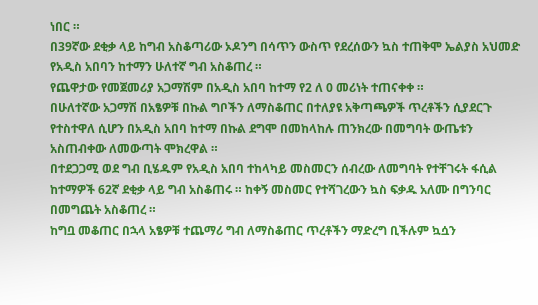ነበር ።
በ39ኛው ደቂቃ ላይ ከግብ አስቆጣሪው ኦዶንግ በሳጥን ውስጥ የደረሰውን ኳስ ተጠቅሞ ኤልያስ አህመድ የአዲስ አበባን ከተማን ሁለተኛ ግብ አስቆጠረ ።
የጨዋታው የመጀመሪያ አጋማሽም በአዲስ አበባ ከተማ የ2 ለ 0 መሪነት ተጠናቀቀ ።
በሁለተኛው አጋማሽ በአፄዎቹ በኩል ግቦችን ለማስቆጠር በተለያዩ አቅጣጫዎች ጥረቶችን ሲያደርጉ የተስተዋለ ሲሆን በአዲስ አበባ ከተማ በኩል ደግሞ በመከላከሉ ጠንክረው በመግባት ውጤቱን አስጠብቀው ለመውጣት ሞክረዋል ።
በተደጋጋሚ ወደ ግብ ቢሄዱም የአዲስ አበባ ተከላካይ መስመርን ሰብረው ለመግባት የተቸገሩት ፋሲል ከተማዎች 62ኛ ደቂቃ ላይ ግብ አስቆጠሩ ። ከቀኝ መስመር የተሻገረውን ኳስ ፍቃዱ አለሙ በግንባር በመግጨት አስቆጠረ ።
ከግቧ መቆጠር በኋላ አፄዎቹ ተጨማሪ ግብ ለማስቆጠር ጥረቶችን ማድረግ ቢችሉም ኳሷን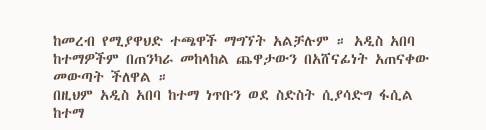ከመረብ የሚያዋህድ ተጫዋች ማግኘት አልቻሉም ። አዲስ አበባ ከተማዎችም በጠንካራ መከላከል ጨዋታውን በአሸናፊነት አጠናቀው መውጣት ችለዋል ።
በዚህም አዲስ አበባ ከተማ ነጥቡን ወደ ስድስት ሲያሳድግ ፋሲል ከተማ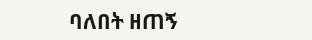ባለበት ዘጠኝ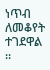ነጥብ ለመቆየት ተገደዋል ።